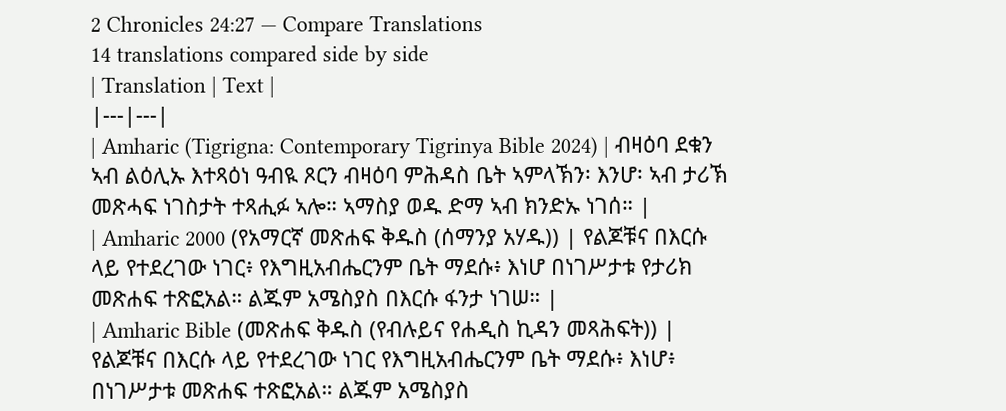2 Chronicles 24:27 — Compare Translations
14 translations compared side by side
| Translation | Text |
|---|---|
| Amharic (Tigrigna: Contemporary Tigrinya Bible 2024) | ብዛዕባ ደቁን ኣብ ልዕሊኡ እተጻዕነ ዓብዪ ጾርን ብዛዕባ ምሕዳስ ቤት ኣምላኽን፡ እንሆ፡ ኣብ ታሪኽ መጽሓፍ ነገስታት ተጻሒፉ ኣሎ። ኣማስያ ወዱ ድማ ኣብ ክንድኡ ነገሰ። |
| Amharic 2000 (የአማርኛ መጽሐፍ ቅዱስ (ሰማንያ አሃዱ)) | የልጆቹና በእርሱ ላይ የተደረገው ነገር፥ የእግዚአብሔርንም ቤት ማደሱ፥ እነሆ በነገሥታቱ የታሪክ መጽሐፍ ተጽፎአል። ልጁም አሜስያስ በእርሱ ፋንታ ነገሠ። |
| Amharic Bible (መጽሐፍ ቅዱስ (የብሉይና የሐዲስ ኪዳን መጻሕፍት)) | የልጆቹና በእርሱ ላይ የተደረገው ነገር የእግዚአብሔርንም ቤት ማደሱ፥ እነሆ፥ በነገሥታቱ መጽሐፍ ተጽፎአል። ልጁም አሜስያስ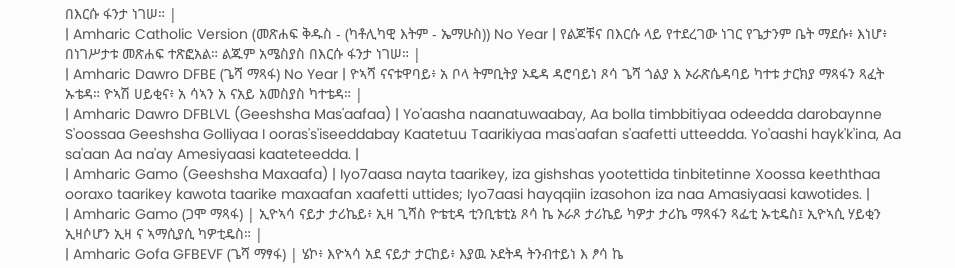በእርሱ ፋንታ ነገሠ። |
| Amharic Catholic Version (መጽሐፍ ቅዱስ - (ካቶሊካዊ እትም - ኤማሁስ)) No Year | የልጆቹና በእርሱ ላይ የተደረገው ነገር የጌታንም ቤት ማደሱ፥ እነሆ፥ በነገሥታቱ መጽሐፍ ተጽፎአል። ልጁም አሜስያስ በእርሱ ፋንታ ነገሠ። |
| Amharic Dawro DFBE (ጌሻ ማጻፋ) No Year | ዮኣሻ ናናቱዋባይ፥ አ ቦላ ትምቢትያ ኦዴዳ ዳሮባይነ ጾሳ ጌሻ ጎልያ እ ኦራጽሴዳባይ ካተቱ ታርክያ ማጻፋን ጻፈት ኡቴዳ። ዮኣሽ ሀይቂና፥ አ ሳኣን አ ናአይ አመስያስ ካተቴዳ። |
| Amharic Dawro DFBLVL (Geeshsha Mas'aafaa) | Yo'aasha naanatuwaabay, Aa bolla timbbitiyaa odeedda darobaynne S'oossaa Geeshsha Golliyaa I ooras's'iseeddabay Kaatetuu Taarikiyaa mas'aafan s'aafetti utteedda. Yo'aashi hayk'k'ina, Aa sa'aan Aa na'ay Amesiyaasi kaateteedda. |
| Amharic Gamo (Geeshsha Maxaafa) | Iyo7aasa nayta taarikey, iza gishshas yootettida tinbitetinne Xoossa keeththaa ooraxo taarikey kawota taarike maxaafan xaafetti uttides; Iyo7aasi hayqqiin izasohon iza naa Amasiyaasi kawotides. |
| Amharic Gamo (ጋሞ ማጻፋ) | ኢዮኣሳ ናይታ ታሪኬይ፥ ኢዛ ጊሻስ ዮቴቲዳ ቲንቢቴቲኔ ጾሳ ኬ ኦራጾ ታሪኬይ ካዎታ ታሪኬ ማጻፋን ጻፌቲ ኡቲዴስ፤ ኢዮኣሲ ሃይቂን ኢዛሶሆን ኢዛ ና ኣማሲያሲ ካዎቲዴስ። |
| Amharic Gofa GFBEVF (ጌሻ ማፃፋ) | ሄኮ፥ እዮኣሳ አደ ናይታ ታርከይ፥ እያዉ ኦደትዳ ትንብተይነ እ ፆሳ ኬ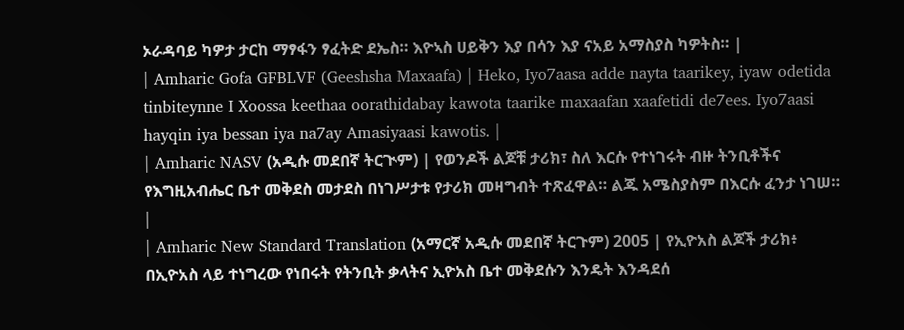ኦራዳባይ ካዎታ ታርከ ማፃፋን ፃፈትድ ደኤስ። እዮኣስ ሀይቅን እያ በሳን እያ ናአይ አማስያስ ካዎትስ። |
| Amharic Gofa GFBLVF (Geeshsha Maxaafa) | Heko, Iyo7aasa adde nayta taarikey, iyaw odetida tinbiteynne I Xoossa keethaa oorathidabay kawota taarike maxaafan xaafetidi de7ees. Iyo7aasi hayqin iya bessan iya na7ay Amasiyaasi kawotis. |
| Amharic NASV (አዲሱ መደበኛ ትርጒም) | የወንዶች ልጆቹ ታሪክ፣ ስለ እርሱ የተነገሩት ብዙ ትንቢቶችና የእግዚአብሔር ቤተ መቅደስ መታደስ በነገሥታቱ የታሪክ መዛግብት ተጽፈዋል። ልጁ አሜስያስም በእርሱ ፈንታ ነገሠ። |
| Amharic New Standard Translation (አማርኛ አዲሱ መደበኛ ትርጉም) 2005 | የኢዮአስ ልጆች ታሪክ፥ በኢዮአስ ላይ ተነግረው የነበሩት የትንቢት ቃላትና ኢዮአስ ቤተ መቅደሱን እንዴት እንዳደሰ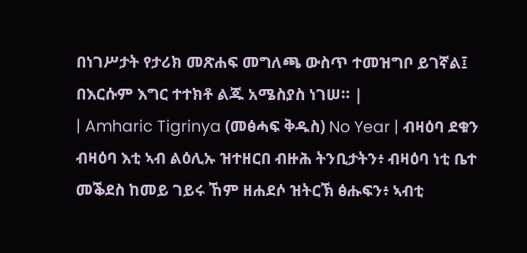በነገሥታት የታሪክ መጽሐፍ መግለጫ ውስጥ ተመዝግቦ ይገኛል፤ በእርሱም እግር ተተክቶ ልጁ አሜስያስ ነገሠ። |
| Amharic Tigrinya (መፅሓፍ ቅዱስ) No Year | ብዛዕባ ደቁን ብዛዕባ እቲ ኣብ ልዕሊኡ ዝተዘርበ ብዙሕ ትንቢታትን፥ ብዛዕባ ነቲ ቤተ መቕደስ ከመይ ገይሩ ኸም ዘሐደሶ ዝትርኽ ፅሑፍን፥ ኣብቲ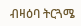ብዛዕባ ትርጓሜ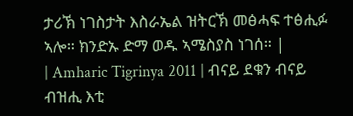ታሪኽ ነገስታት እስራኤል ዝትርኽ መፅሓፍ ተፅሒፉ ኣሎ። ክንድኡ ድማ ወዱ ኣሜስያስ ነገሰ። |
| Amharic Tigrinya 2011 | ብናይ ደቁን ብናይ ብዝሒ እቲ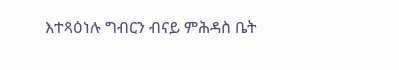እተጻዕነሉ ግብርን ብናይ ምሕዳስ ቤት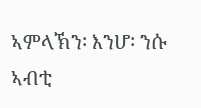ኣምላኽን፡ እንሆ፡ ንሱ ኣብቲ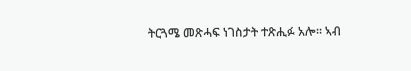ትርጓሜ መጽሓፍ ነገስታት ተጽሒፉ አሎ። ኣብ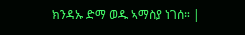ክንዳኡ ድማ ወዱ ኣማስያ ነገሰ። |